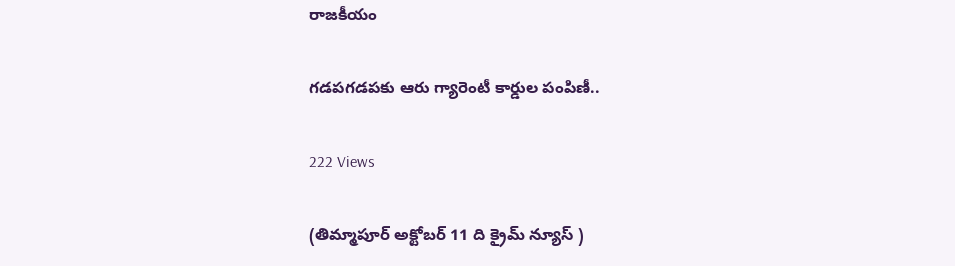రాజకీయం

గడపగడపకు ఆరు గ్యారెంటీ కార్డుల పంపిణీ..

222 Views

(తిమ్మాపూర్ అక్టోబర్ 11 ది క్రైమ్ న్యూస్ )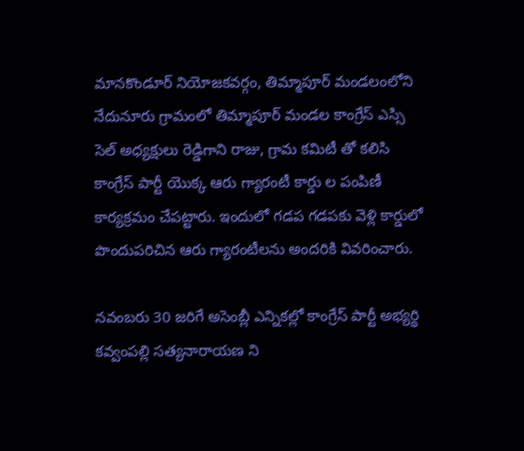మానకొండూర్ నియోజకవర్గం, తిమ్మాపూర్ మండలంలోని నేదునూరు గ్రామంలో తిమ్మాపూర్ మండల కాంగ్రేస్ ఎస్సి సెల్ అధ్యక్షులు రెడ్డిగాని రాజు, గ్రామ కమిటీ తో కలిసి కాంగ్రేస్ పార్టీ యొక్క ఆరు గ్యారంటీ కార్డు ల పంపిణీ కార్యక్రమం చేపట్టారు. ఇందులో గడప గడపకు వెళ్లి కార్డులో పొందుపరిచిన ఆరు గ్యారంటీలను అందరికి వివరించారు.

నవంబరు 30 జరిగే అసెంబ్లీ ఎన్నికల్లో కాంగ్రేస్ పార్టీ అభ్యర్థి కవ్వంపల్లి సత్యనారాయణ ని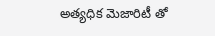అత్యధిక మెజారిటీ తో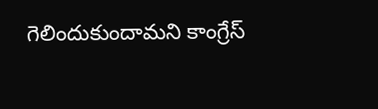గెలిందుకుందామని కాంగ్రేస్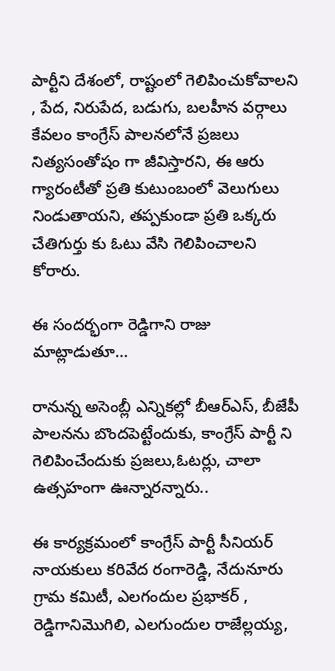పార్టీని దేశంలో, రాష్టంలో గెలిపించుకోవాలని , పేద, నిరుపేద, బడుగు, బలహీన వర్గాలు కేవలం కాంగ్రేస్ పాలనలోనే ప్రజలు నిత్యసంతోషం గా జీవిస్తారని, ఈ ఆరు గ్యారంటీతో ప్రతి కుటుంబంలో వెలుగులు నిండుతాయని, తప్పకుండా ప్రతి ఒక్కరు చేతిగుర్తు కు ఓటు వేసి గెలిపించాలని కోరారు.

ఈ సందర్భంగా రెడ్డిగాని రాజు మాట్లాడుతూ…

రానున్న అసెంబ్లీ ఎన్నికల్లో బీఆర్ఎస్, బీజేపీ పాలనను బొందపెట్టేందుకు, కాంగ్రేస్ పార్టీ ని గెలిపించేందుకు ప్రజలు,ఓటర్లు, చాలా ఉత్సహంగా ఊన్నారన్నారు..

ఈ కార్యక్రమంలో కాంగ్రేస్ పార్టీ సీనియర్ నాయకులు కరివేద రంగారెడ్డి, నేదునూరు గ్రామ కమిటీ, ఎలగందుల ప్రభాకర్ , రెడ్డిగానిమొగిలి, ఎలగుందుల రాజేల్లయ్య,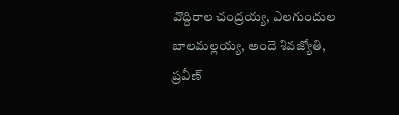వొద్దిరాల చంద్రయ్య, ఎలగుందుల బాలమల్లయ్య, అందె శివజ్యోతి, ప్రవీణ్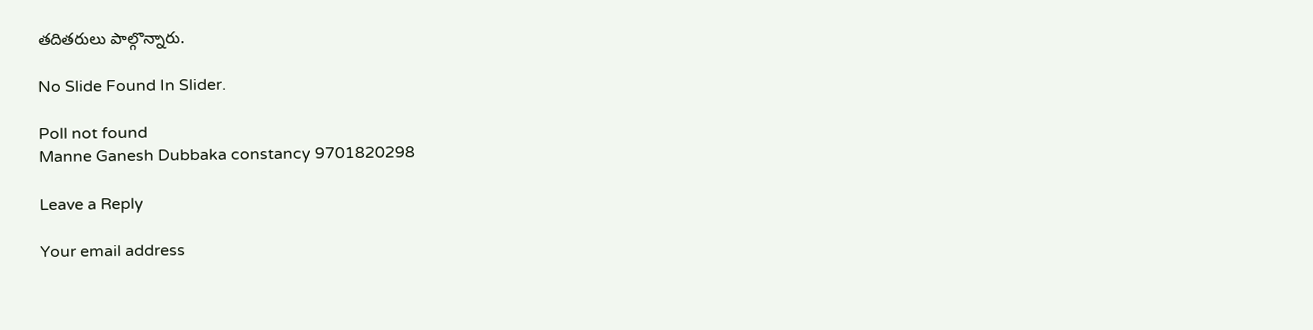తదితరులు పాల్గొన్నారు.

No Slide Found In Slider.

Poll not found
Manne Ganesh Dubbaka constancy 9701820298

Leave a Reply

Your email address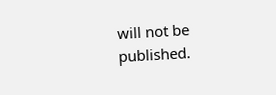will not be published.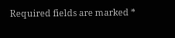Required fields are marked *